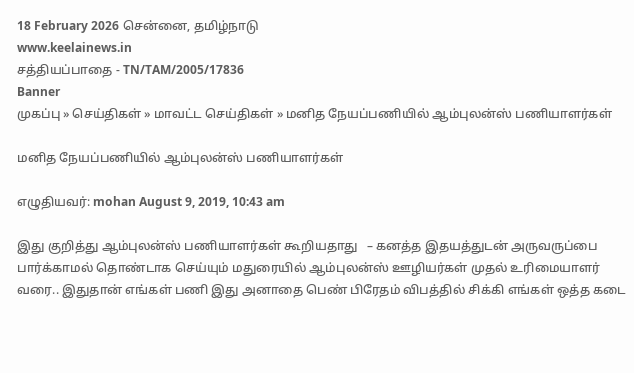18 February 2026 சென்னை, தமிழ்நாடு
www.keelainews.in
சத்தியப்பாதை - TN/TAM/2005/17836
Banner
முகப்பு » செய்திகள் » மாவட்ட செய்திகள் » மனித நேயப்பணியில் ஆம்புலன்ஸ் பணியாளர்கள்

மனித நேயப்பணியில் ஆம்புலன்ஸ் பணியாளர்கள்

எழுதியவர்: mohan August 9, 2019, 10:43 am

இது குறித்து ஆம்புலன்ஸ் பணியாளர்கள் கூறியதாது   – கனத்த இதயத்துடன் அருவருப்பை பார்க்காமல் தொண்டாக செய்யும் மதுரையில் ஆம்புலன்ஸ் ஊழியர்கள் முதல் உரிமையாளர் வரை.. இதுதான் எங்கள் பணி இது அனாதை பெண் பிரேதம் விபத்தில் சிக்கி எங்கள் ஒத்த கடை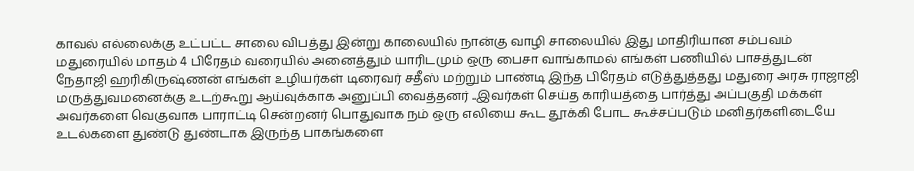காவல் எல்லைக்கு உட்பட்ட சாலை விபத்து இன்று காலையில் நான்கு வாழி சாலையில் இது மாதிரியான சம்பவம் மதுரையில் மாதம் 4 பிரேதம் வரையில் அனைத்தும் யாரிடமும் ஒரு பைசா வாங்காமல் எங்கள் பணியில் பாசத்துடன் நேதாஜி ஹரிகிருஷ்ணன் எங்கள் உழியர்கள் டிரைவர் சதீஸ் மற்றும் பாண்டி இந்த பிரேதம் எடுத்துத்தது மதுரை அரசு ராஜாஜி மருத்துவமனைக்கு உடற்கூறு ஆய்வுக்காக அனுப்பி வைத்தனர் ..இவர்கள் செய்த காரியத்தை பார்த்து அப்பகுதி மக்கள் அவர்களை வெகுவாக பாராட்டி சென்றனர் பொதுவாக நம் ஒரு எலியை கூட தூக்கி போட கூச்சப்படும் மனிதர்களிடையே உடல்களை துண்டு துண்டாக இருந்த பாகங்களை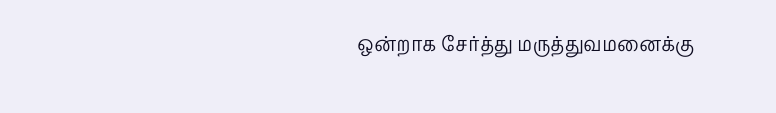ஒன்றாக சேர்த்து மருத்துவமனைக்கு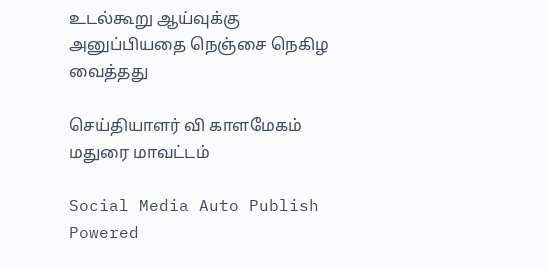உடல்கூறு ஆய்வுக்கு அனுப்பியதை நெஞ்சை நெகிழ வைத்தது

செய்தியாளர் வி காளமேகம் மதுரை மாவட்டம்

Social Media Auto Publish Powered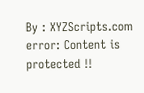By : XYZScripts.com
error: Content is protected !!